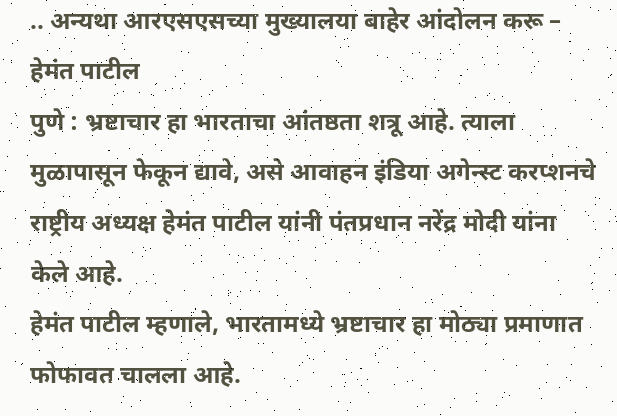.. अन्यथा आरएसएसच्या मुख्यालया बाहेर आंदोलन करू – हेमंत पाटील
पुणे : भ्रष्टाचार हा भारताचा आंतष्ठता शत्रू आहे. त्याला मुळापासून फेकून द्यावे, असे आवाहन इंडिया अगेन्स्ट करप्शनचे राष्ट्रीय अध्यक्ष हेमंत पाटील यांनी पंतप्रधान नरेंद्र मोदी यांना केले आहे.
हेमंत पाटील म्हणाले, भारतामध्ये भ्रष्टाचार हा मोठ्या प्रमाणात फोफावत चालला आहे.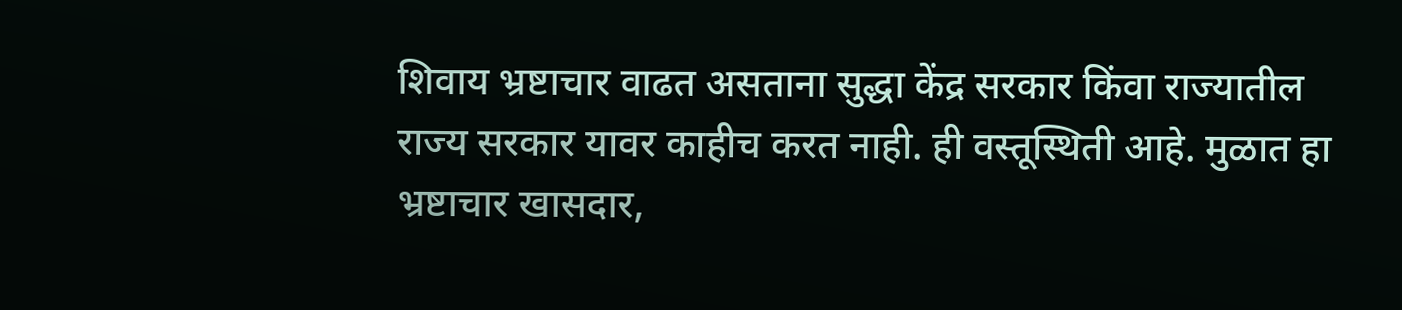शिवाय भ्रष्टाचार वाढत असताना सुद्धा केंद्र सरकार किंवा राज्यातील राज्य सरकार यावर काहीच करत नाही. ही वस्तूस्थिती आहे. मुळात हा भ्रष्टाचार खासदार,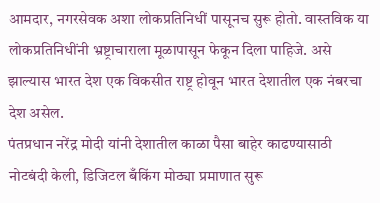आमदार, नगरसेवक अशा लोकप्रतिनिधीं पासूनच सुरू होतो. वास्तविक या लोकप्रतिनिधींनी भ्रष्ट्राचाराला मूळापासून फेकून दिला पाहिजे. असे झाल्यास भारत देश एक विकसीत राष्ट्र होवून भारत देशातील एक नंबरचा देश असेल.
पंतप्रधान नरेंद्र मोदी यांनी देशातील काळा पैसा बाहेर काढण्यासाठी नोटबंदी केली, डिजिटल बँकिंग मोठ्या प्रमाणात सुरू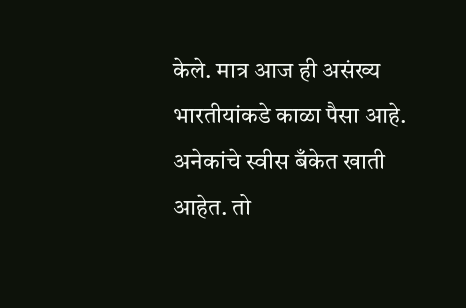केले. मात्र आज ही असंख्य भारतीयांकडे काळा पैसा आहे. अनेकांचे स्वीस बँकेत खाती आहेत. तो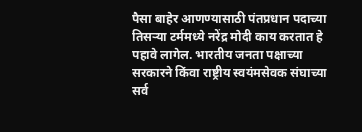पैसा बाहेर आणण्यासाठी पंतप्रधान पदाच्या तिसऱ्या टर्ममध्ये नरेंद्र मोदी काय करतात हे पहावे लागेल. भारतीय जनता पक्षाच्या सरकारने किंवा राष्ट्रीय स्वयंमसेवक संघाच्या सर्व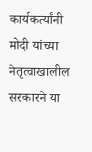कार्यकर्त्यांनी मोदी यांच्या नेतृत्वाखालील सरकारने या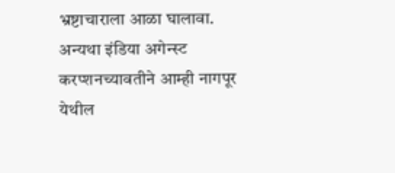भ्रष्टाचाराला आळा घालावा. अन्यथा इंडिया अगेन्स्ट करप्शनच्यावतीने आम्ही नागपूर येथील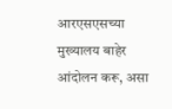आरएसएसच्या मुख्यालय बाहेर आंदोलन करू, असा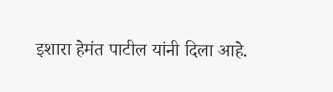इशारा हेमंत पाटील यांनी दिला आहे.